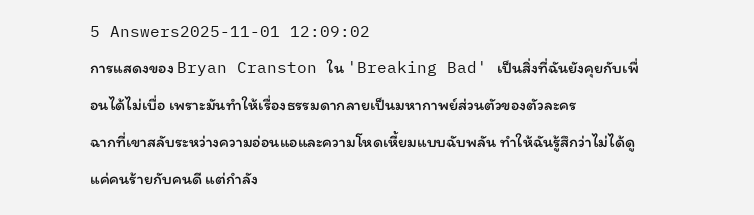5 Answers2025-11-01 12:09:02
การแสดงของ Bryan Cranston ใน 'Breaking Bad' เป็นสิ่งที่ฉันยังคุยกับเพื่อนได้ไม่เบื่อ เพราะมันทำให้เรื่องธรรมดากลายเป็นมหากาพย์ส่วนตัวของตัวละคร
ฉากที่เขาสลับระหว่างความอ่อนแอและความโหดเหี้ยมแบบฉับพลัน ทำให้ฉันรู้สึกว่าไม่ได้ดูแค่คนร้ายกับคนดี แต่กำลัง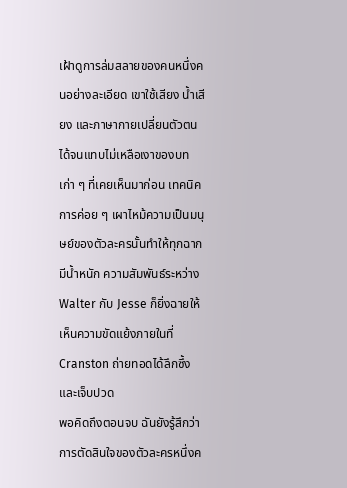เฝ้าดูการล่มสลายของคนหนึ่งคนอย่างละเอียด เขาใช้เสียง น้ำเสียง และภาษากายเปลี่ยนตัวตนได้จนแทบไม่เหลือเงาของบทเก่า ๆ ที่เคยเห็นมาก่อน เทคนิคการค่อย ๆ เผาไหม้ความเป็นมนุษย์ของตัวละครนั้นทำให้ทุกฉากมีน้ำหนัก ความสัมพันธ์ระหว่าง Walter กับ Jesse ก็ยิ่งฉายให้เห็นความขัดแย้งภายในที่ Cranston ถ่ายทอดได้ลึกซึ้งและเจ็บปวด
พอคิดถึงตอนจบ ฉันยังรู้สึกว่าการตัดสินใจของตัวละครหนึ่งค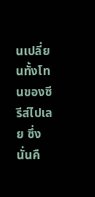นเปลี่ยนทั้งโทนของซีรีส์ไปเลย ซึ่งนั่นคื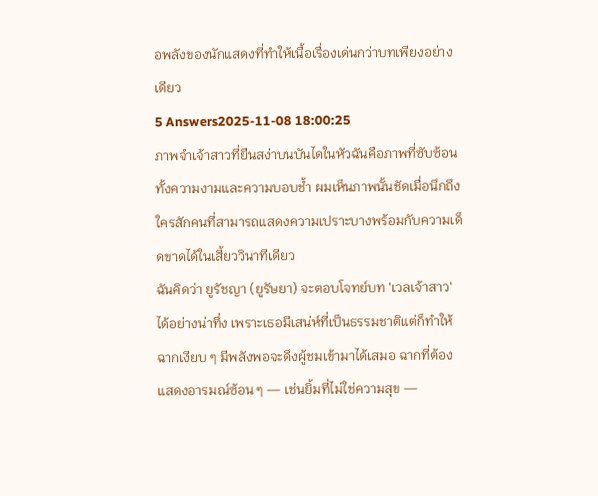อพลังของนักแสดงที่ทำให้เนื้อเรื่องเด่นกว่าบทเพียงอย่างเดียว
5 Answers2025-11-08 18:00:25
ภาพจำเจ้าสาวที่ยืนสง่าบนบันไดในหัวฉันคือภาพที่ซับซ้อนทั้งความงามและความบอบช้ำ ผมเห็นภาพนั้นชัดเมื่อนึกถึงใครสักคนที่สามารถแสดงความเปราะบางพร้อมกับความเด็ดขาดได้ในเสี้ยววินาทีเดียว
ฉันคิดว่า ยูรัชญา (ยูรัษยา) จะตอบโจทย์บท 'เวลเจ้าสาว' ได้อย่างน่าทึ่ง เพราะเธอมีเสน่ห์ที่เป็นธรรมชาติแต่ก็ทำให้ฉากเงียบ ๆ มีพลังพอจะดึงผู้ชมเข้ามาได้เสมอ ฉากที่ต้องแสดงอารมณ์ซ้อน ๆ — เช่นยิ้มที่ไม่ใช่ความสุข —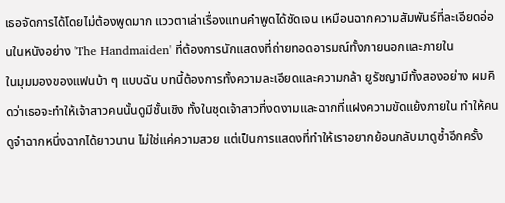เธอจัดการได้โดยไม่ต้องพูดมาก แววตาเล่าเรื่องแทนคำพูดได้ชัดเจน เหมือนฉากความสัมพันธ์ที่ละเอียดอ่อนในหนังอย่าง 'The Handmaiden' ที่ต้องการนักแสดงที่ถ่ายทอดอารมณ์ทั้งภายนอกและภายใน
ในมุมมองของแฟนบ้า ๆ แบบฉัน บทนี้ต้องการทั้งความละเอียดและความกล้า ยูรัชญามีทั้งสองอย่าง ผมคิดว่าเธอจะทำให้เจ้าสาวคนนั้นดูมีชั้นเชิง ทั้งในชุดเจ้าสาวที่งดงามและฉากที่แฝงความขัดแย้งภายใน ทำให้คนดูจำฉากหนึ่งฉากได้ยาวนาน ไม่ใช่แค่ความสวย แต่เป็นการแสดงที่ทำให้เราอยากย้อนกลับมาดูซ้ำอีกครั้ง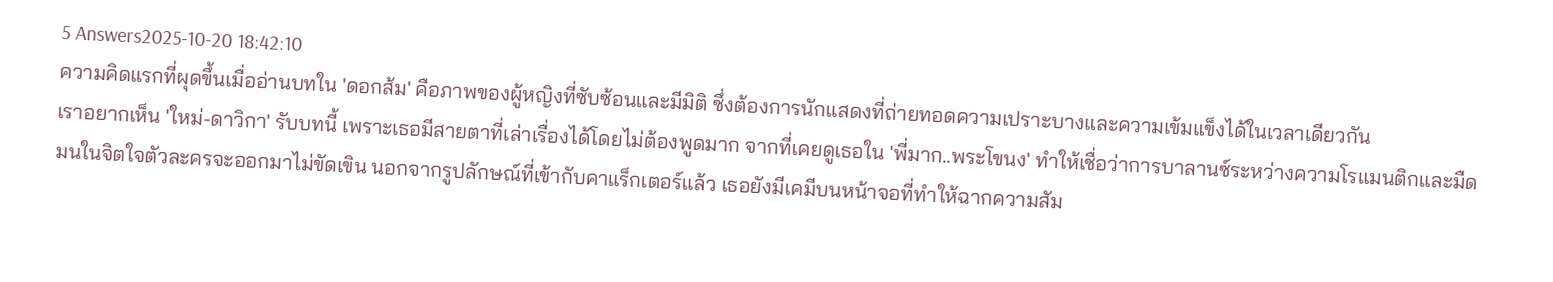5 Answers2025-10-20 18:42:10
ความคิดแรกที่ผุดขึ้นเมื่ออ่านบทใน 'ดอกส้ม' คือภาพของผู้หญิงที่ซับซ้อนและมีมิติ ซึ่งต้องการนักแสดงที่ถ่ายทอดความเปราะบางและความเข้มแข็งได้ในเวลาเดียวกัน
เราอยากเห็น 'ใหม่-ดาวิกา' รับบทนี้ เพราะเธอมีสายตาที่เล่าเรื่องได้โดยไม่ต้องพูดมาก จากที่เคยดูเธอใน 'พี่มาก..พระโขนง' ทำให้เชื่อว่าการบาลานซ์ระหว่างความโรแมนติกและมืดมนในจิตใจตัวละครจะออกมาไม่ขัดเขิน นอกจากรูปลักษณ์ที่เข้ากับคาแร็กเตอร์แล้ว เธอยังมีเคมีบนหน้าจอที่ทำให้ฉากความสัม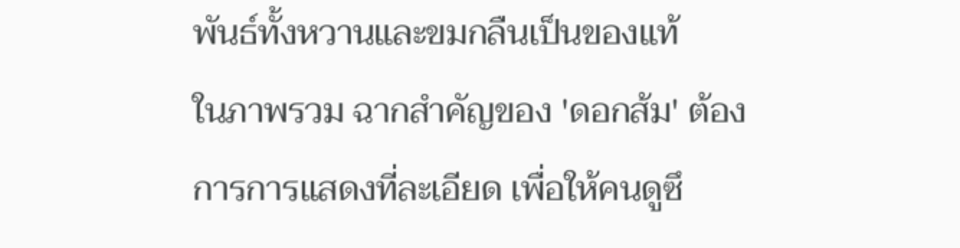พันธ์ทั้งหวานและขมกลืนเป็นของแท้
ในภาพรวม ฉากสำคัญของ 'ดอกส้ม' ต้องการการแสดงที่ละเอียด เพื่อให้คนดูซึ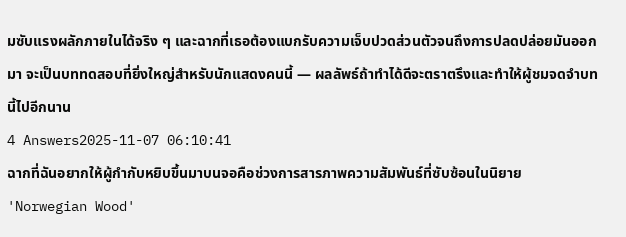มซับแรงผลักภายในได้จริง ๆ และฉากที่เธอต้องแบกรับความเจ็บปวดส่วนตัวจนถึงการปลดปล่อยมันออกมา จะเป็นบททดสอบที่ยิ่งใหญ่สำหรับนักแสดงคนนี้ — ผลลัพธ์ถ้าทำได้ดีจะตราตรึงและทำให้ผู้ชมจดจำบทนี้ไปอีกนาน
4 Answers2025-11-07 06:10:41
ฉากที่ฉันอยากให้ผู้กำกับหยิบขึ้นมาบนจอคือช่วงการสารภาพความสัมพันธ์ที่ซับซ้อนในนิยาย 'Norwegian Wood'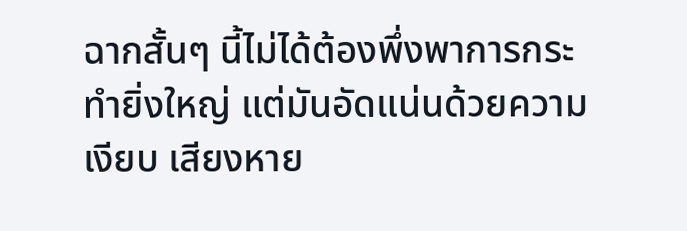ฉากสั้นๆ นี้ไม่ได้ต้องพึ่งพาการกระทำยิ่งใหญ่ แต่มันอัดแน่นด้วยความเงียบ เสียงหาย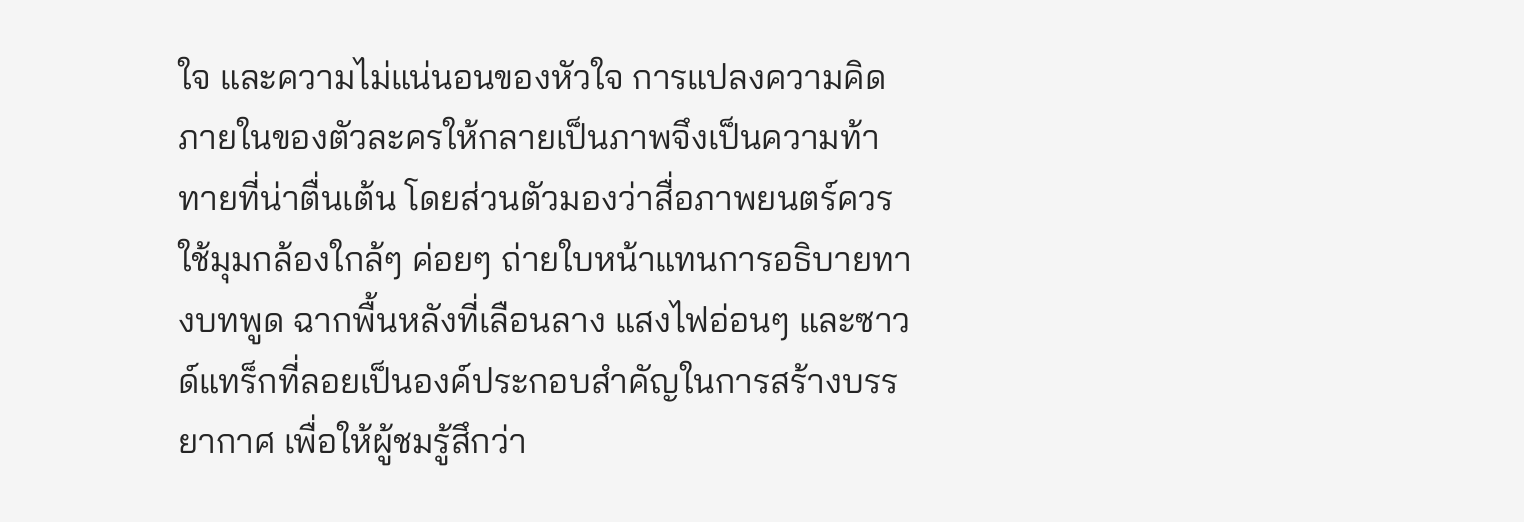ใจ และความไม่แน่นอนของหัวใจ การแปลงความคิดภายในของตัวละครให้กลายเป็นภาพจึงเป็นความท้าทายที่น่าตื่นเต้น โดยส่วนตัวมองว่าสื่อภาพยนตร์ควรใช้มุมกล้องใกล้ๆ ค่อยๆ ถ่ายใบหน้าแทนการอธิบายทางบทพูด ฉากพื้นหลังที่เลือนลาง แสงไฟอ่อนๆ และซาวด์แทร็กที่ลอยเป็นองค์ประกอบสำคัญในการสร้างบรรยากาศ เพื่อให้ผู้ชมรู้สึกว่า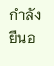กำลังยืนอ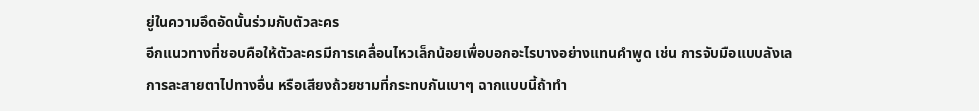ยู่ในความอึดอัดนั้นร่วมกับตัวละคร
อีกแนวทางที่ชอบคือให้ตัวละครมีการเคลื่อนไหวเล็กน้อยเพื่อบอกอะไรบางอย่างแทนคำพูด เช่น การจับมือแบบลังเล การละสายตาไปทางอื่น หรือเสียงถ้วยชามที่กระทบกันเบาๆ ฉากแบบนี้ถ้าทำ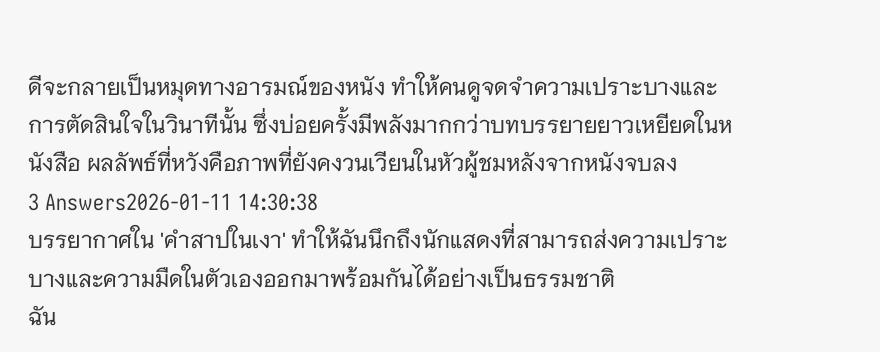ดีจะกลายเป็นหมุดทางอารมณ์ของหนัง ทำให้คนดูจดจำความเปราะบางและการตัดสินใจในวินาทีนั้น ซึ่งบ่อยครั้งมีพลังมากกว่าบทบรรยายยาวเหยียดในหนังสือ ผลลัพธ์ที่หวังคือภาพที่ยังคงวนเวียนในหัวผู้ชมหลังจากหนังจบลง
3 Answers2026-01-11 14:30:38
บรรยากาศใน 'คำสาปในเงา' ทำให้ฉันนึกถึงนักแสดงที่สามารถส่งความเปราะบางและความมืดในตัวเองออกมาพร้อมกันได้อย่างเป็นธรรมชาติ
ฉัน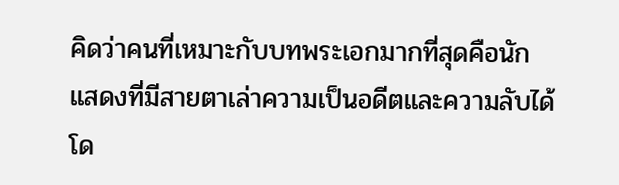คิดว่าคนที่เหมาะกับบทพระเอกมากที่สุดคือนักแสดงที่มีสายตาเล่าความเป็นอดีตและความลับได้โด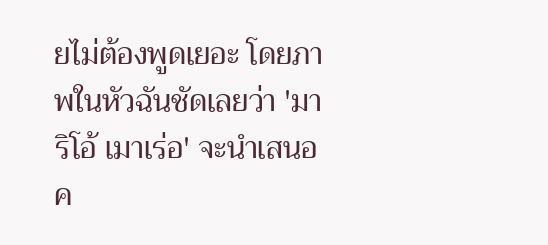ยไม่ต้องพูดเยอะ โดยภาพในหัวฉันชัดเลยว่า 'มาริโอ้ เมาเร่อ' จะนำเสนอค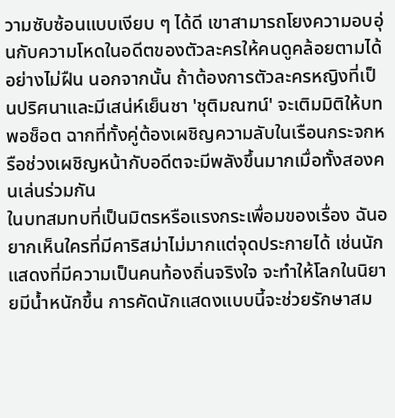วามซับซ้อนแบบเงียบ ๆ ได้ดี เขาสามารถโยงความอบอุ่นกับความโหดในอดีตของตัวละครให้คนดูคล้อยตามได้อย่างไม่ฝืน นอกจากนั้น ถ้าต้องการตัวละครหญิงที่เป็นปริศนาและมีเสน่ห์เย็นชา 'ชุติมณฑน์' จะเติมมิติให้บทพอช็อต ฉากที่ทั้งคู่ต้องเผชิญความลับในเรือนกระจกหรือช่วงเผชิญหน้ากับอดีตจะมีพลังขึ้นมากเมื่อทั้งสองคนเล่นร่วมกัน
ในบทสมทบที่เป็นมิตรหรือแรงกระเพื่อมของเรื่อง ฉันอยากเห็นใครที่มีคาริสม่าไม่มากแต่จุดประกายได้ เช่นนักแสดงที่มีความเป็นคนท้องถิ่นจริงใจ จะทำให้โลกในนิยายมีน้ำหนักขึ้น การคัดนักแสดงแบบนี้จะช่วยรักษาสม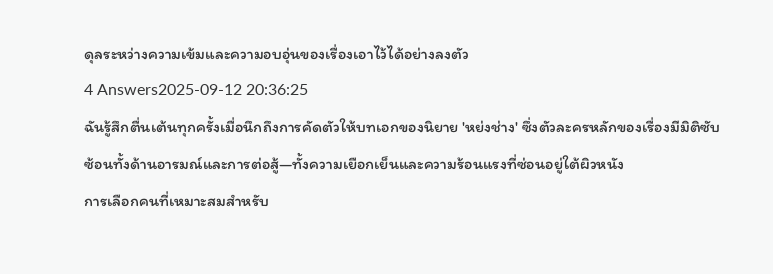ดุลระหว่างความเข้มและความอบอุ่นของเรื่องเอาไว้ได้อย่างลงตัว
4 Answers2025-09-12 20:36:25
ฉันรู้สึกตื่นเต้นทุกครั้งเมื่อนึกถึงการคัดตัวให้บทเอกของนิยาย 'หย่งช่าง' ซึ่งตัวละครหลักของเรื่องมีมิติซับซ้อนทั้งด้านอารมณ์และการต่อสู้—ทั้งความเยือกเย็นและความร้อนแรงที่ซ่อนอยู่ใต้ผิวหนัง
การเลือกคนที่เหมาะสมสำหรับ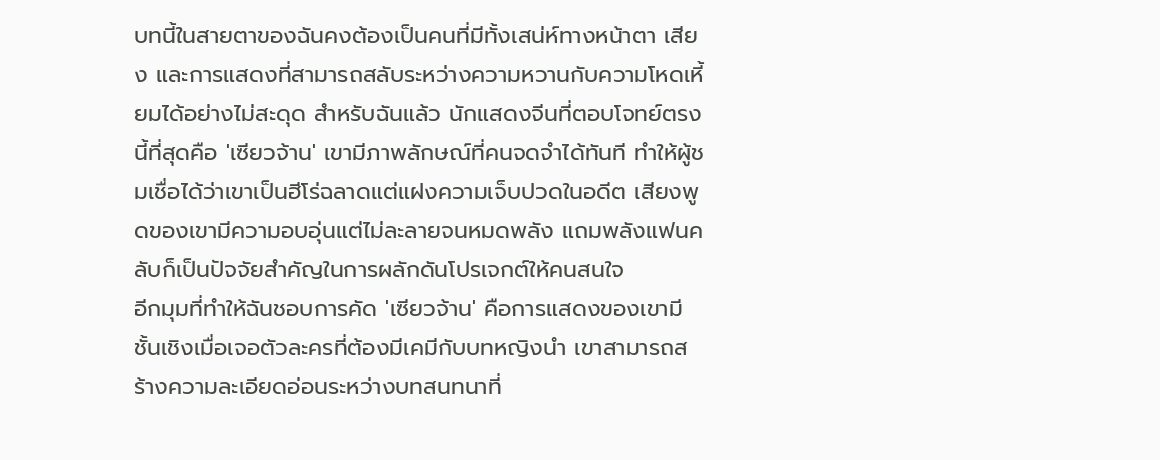บทนี้ในสายตาของฉันคงต้องเป็นคนที่มีทั้งเสน่ห์ทางหน้าตา เสียง และการแสดงที่สามารถสลับระหว่างความหวานกับความโหดเหี้ยมได้อย่างไม่สะดุด สำหรับฉันแล้ว นักแสดงจีนที่ตอบโจทย์ตรงนี้ที่สุดคือ 'เซียวจ้าน' เขามีภาพลักษณ์ที่คนจดจำได้ทันที ทำให้ผู้ชมเชื่อได้ว่าเขาเป็นฮีโร่ฉลาดแต่แฝงความเจ็บปวดในอดีต เสียงพูดของเขามีความอบอุ่นแต่ไม่ละลายจนหมดพลัง แถมพลังแฟนคลับก็เป็นปัจจัยสำคัญในการผลักดันโปรเจกต์ให้คนสนใจ
อีกมุมที่ทำให้ฉันชอบการคัด 'เซียวจ้าน' คือการแสดงของเขามีชั้นเชิงเมื่อเจอตัวละครที่ต้องมีเคมีกับบทหญิงนำ เขาสามารถสร้างความละเอียดอ่อนระหว่างบทสนทนาที่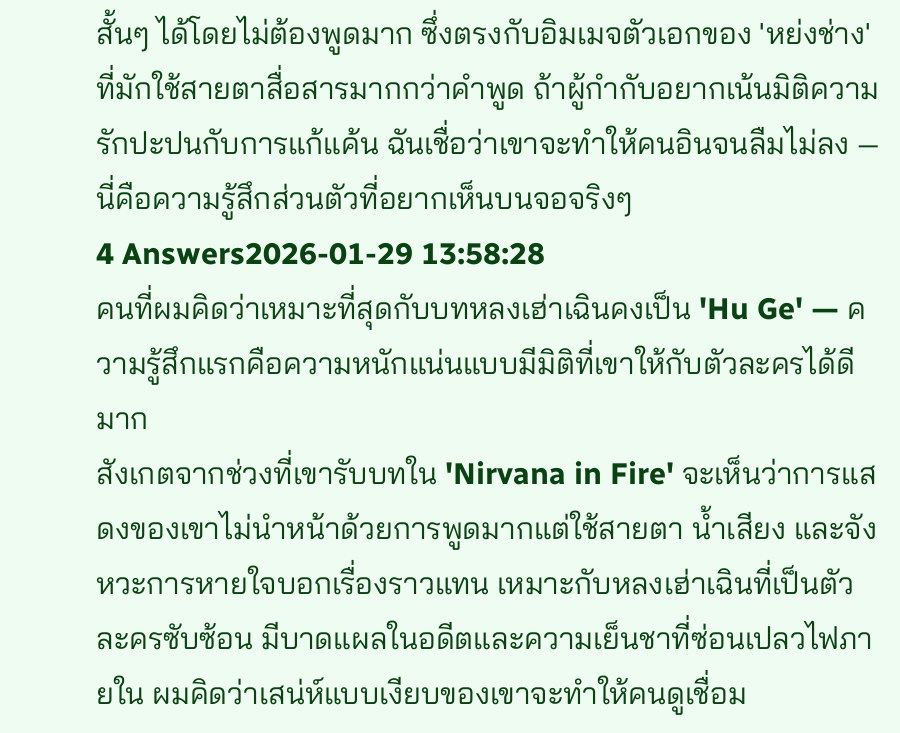สั้นๆ ได้โดยไม่ต้องพูดมาก ซึ่งตรงกับอิมเมจตัวเอกของ 'หย่งช่าง' ที่มักใช้สายตาสื่อสารมากกว่าคำพูด ถ้าผู้กำกับอยากเน้นมิติความรักปะปนกับการแก้แค้น ฉันเชื่อว่าเขาจะทำให้คนอินจนลืมไม่ลง — นี่คือความรู้สึกส่วนตัวที่อยากเห็นบนจอจริงๆ
4 Answers2026-01-29 13:58:28
คนที่ผมคิดว่าเหมาะที่สุดกับบทหลงเฮ่าเฉินคงเป็น 'Hu Ge' — ความรู้สึกแรกคือความหนักแน่นแบบมีมิติที่เขาให้กับตัวละครได้ดีมาก
สังเกตจากช่วงที่เขารับบทใน 'Nirvana in Fire' จะเห็นว่าการแสดงของเขาไม่นำหน้าด้วยการพูดมากแต่ใช้สายตา น้ำเสียง และจังหวะการหายใจบอกเรื่องราวแทน เหมาะกับหลงเฮ่าเฉินที่เป็นตัวละครซับซ้อน มีบาดแผลในอดีตและความเย็นชาที่ซ่อนเปลวไฟภายใน ผมคิดว่าเสน่ห์แบบเงียบของเขาจะทำให้คนดูเชื่อม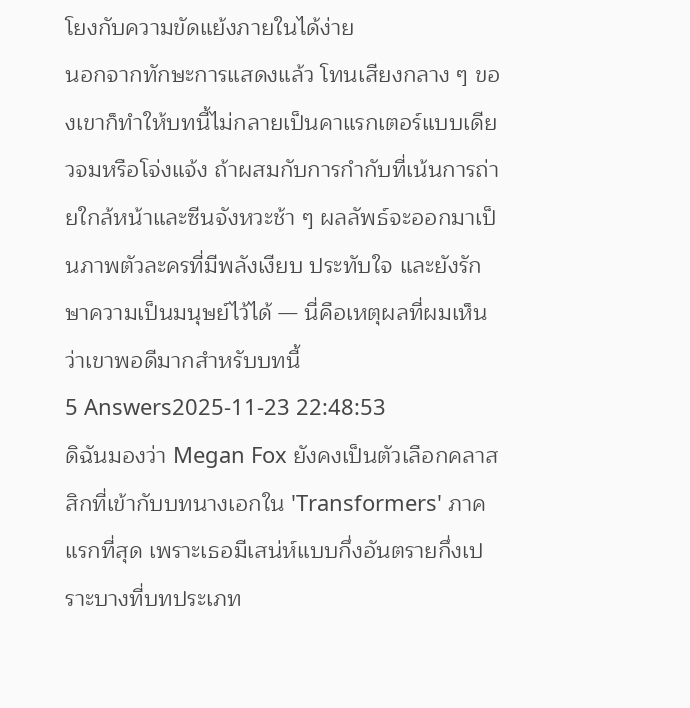โยงกับความขัดแย้งภายในได้ง่าย
นอกจากทักษะการแสดงแล้ว โทนเสียงกลาง ๆ ของเขาก็ทำให้บทนี้ไม่กลายเป็นคาแรกเตอร์แบบเดียวจมหรือโจ่งแจ้ง ถ้าผสมกับการกำกับที่เน้นการถ่ายใกล้หน้าและซีนจังหวะช้า ๆ ผลลัพธ์จะออกมาเป็นภาพตัวละครที่มีพลังเงียบ ประทับใจ และยังรักษาความเป็นมนุษย์ไว้ได้ — นี่คือเหตุผลที่ผมเห็นว่าเขาพอดีมากสำหรับบทนี้
5 Answers2025-11-23 22:48:53
ดิฉันมองว่า Megan Fox ยังคงเป็นตัวเลือกคลาสสิกที่เข้ากับบทนางเอกใน 'Transformers' ภาคแรกที่สุด เพราะเธอมีเสน่ห์แบบกึ่งอันตรายกึ่งเปราะบางที่บทประเภท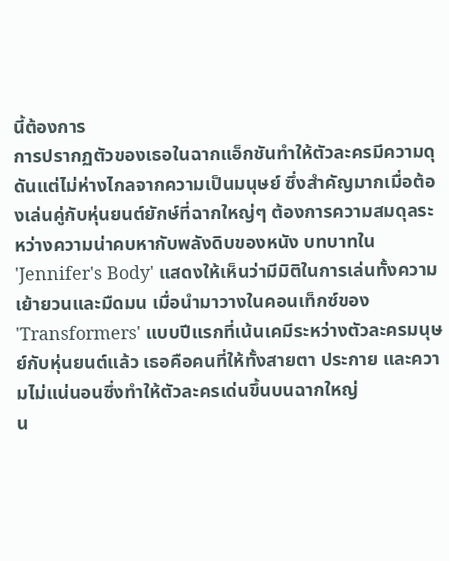นี้ต้องการ
การปรากฏตัวของเธอในฉากแอ็กชันทำให้ตัวละครมีความดุดันแต่ไม่ห่างไกลจากความเป็นมนุษย์ ซึ่งสำคัญมากเมื่อต้องเล่นคู่กับหุ่นยนต์ยักษ์ที่ฉากใหญ่ๆ ต้องการความสมดุลระหว่างความน่าคบหากับพลังดิบของหนัง บทบาทใน 'Jennifer's Body' แสดงให้เห็นว่ามีมิติในการเล่นทั้งความเย้ายวนและมืดมน เมื่อนำมาวางในคอนเท็กซ์ของ 'Transformers' แบบปีแรกที่เน้นเคมีระหว่างตัวละครมนุษย์กับหุ่นยนต์แล้ว เธอคือคนที่ให้ทั้งสายตา ประกาย และความไม่แน่นอนซึ่งทำให้ตัวละครเด่นขึ้นบนฉากใหญ่
น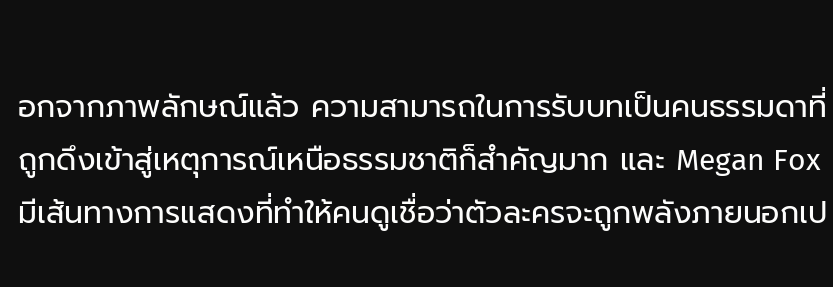อกจากภาพลักษณ์แล้ว ความสามารถในการรับบทเป็นคนธรรมดาที่ถูกดึงเข้าสู่เหตุการณ์เหนือธรรมชาติก็สำคัญมาก และ Megan Fox มีเส้นทางการแสดงที่ทำให้คนดูเชื่อว่าตัวละครจะถูกพลังภายนอกเป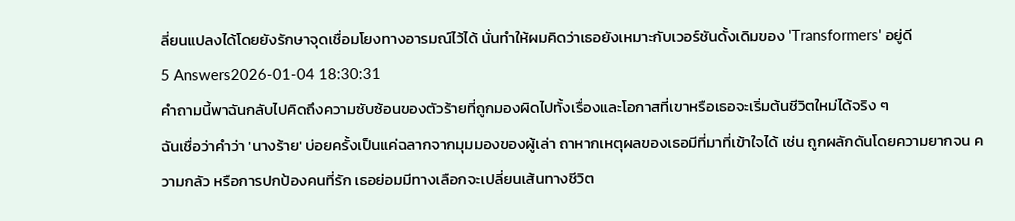ลี่ยนแปลงได้โดยยังรักษาจุดเชื่อมโยงทางอารมณ์ไว้ได้ นั่นทำให้ผมคิดว่าเธอยังเหมาะกับเวอร์ชันดั้งเดิมของ 'Transformers' อยู่ดี
5 Answers2026-01-04 18:30:31
คำถามนี้พาฉันกลับไปคิดถึงความซับซ้อนของตัวร้ายที่ถูกมองผิดไปทั้งเรื่องและโอกาสที่เขาหรือเธอจะเริ่มต้นชีวิตใหม่ได้จริง ๆ
ฉันเชื่อว่าคำว่า 'นางร้าย' บ่อยครั้งเป็นแค่ฉลากจากมุมมองของผู้เล่า ถาหากเหตุผลของเธอมีที่มาที่เข้าใจได้ เช่น ถูกผลักดันโดยความยากจน ความกลัว หรือการปกป้องคนที่รัก เธอย่อมมีทางเลือกจะเปลี่ยนเส้นทางชีวิต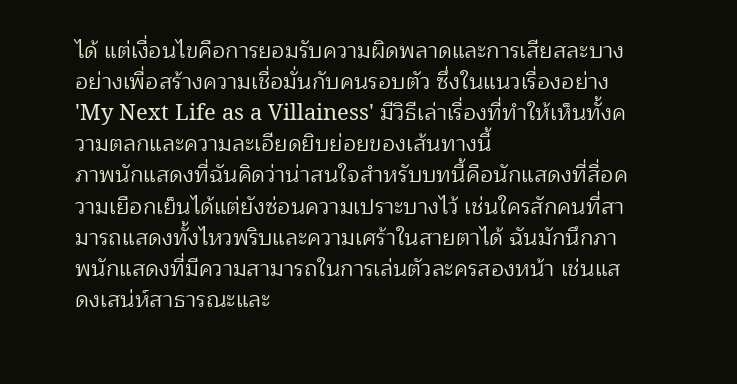ได้ แต่เงื่อนไขคือการยอมรับความผิดพลาดและการเสียสละบางอย่างเพื่อสร้างความเชื่อมั่นกับคนรอบตัว ซึ่งในแนวเรื่องอย่าง 'My Next Life as a Villainess' มีวิธีเล่าเรื่องที่ทำให้เห็นทั้งความตลกและความละเอียดยิบย่อยของเส้นทางนี้
ภาพนักแสดงที่ฉันคิดว่าน่าสนใจสำหรับบทนี้คือนักแสดงที่สื่อความเยือกเย็นได้แต่ยังซ่อนความเปราะบางไว้ เช่นใครสักคนที่สามารถแสดงทั้งไหวพริบและความเศร้าในสายตาได้ ฉันมักนึกภาพนักแสดงที่มีความสามารถในการเล่นตัวละครสองหน้า เช่นแสดงเสน่ห์สาธารณะและ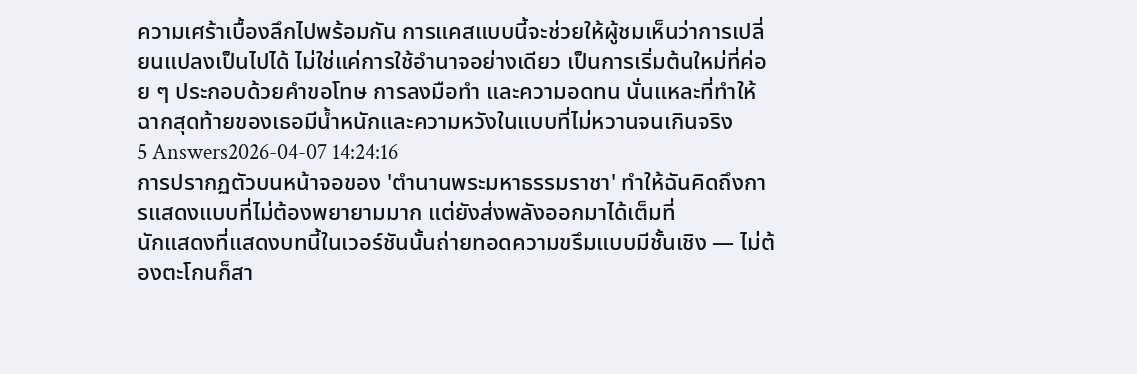ความเศร้าเบื้องลึกไปพร้อมกัน การแคสแบบนี้จะช่วยให้ผู้ชมเห็นว่าการเปลี่ยนแปลงเป็นไปได้ ไม่ใช่แค่การใช้อำนาจอย่างเดียว เป็นการเริ่มต้นใหม่ที่ค่อย ๆ ประกอบด้วยคำขอโทษ การลงมือทำ และความอดทน นั่นแหละที่ทำให้ฉากสุดท้ายของเธอมีน้ำหนักและความหวังในแบบที่ไม่หวานจนเกินจริง
5 Answers2026-04-07 14:24:16
การปรากฏตัวบนหน้าจอของ 'ตำนานพระมหาธรรมราชา' ทำให้ฉันคิดถึงการแสดงแบบที่ไม่ต้องพยายามมาก แต่ยังส่งพลังออกมาได้เต็มที่
นักแสดงที่แสดงบทนี้ในเวอร์ชันนั้นถ่ายทอดความขรึมแบบมีชั้นเชิง — ไม่ต้องตะโกนก็สา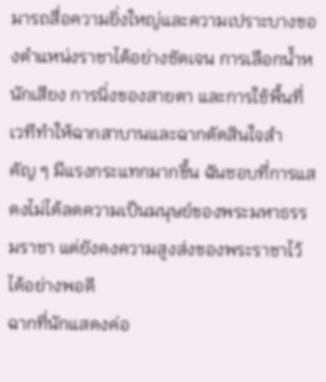มารถสื่อความยิ่งใหญ่และความเปราะบางของตำแหน่งราชาได้อย่างชัดเจน การเลือกน้ำหนักเสียง การนิ่งของสายตา และการใช้พื้นที่เวทีทำให้ฉากสาบานและฉากตัดสินใจสำคัญ ๆ มีแรงกระแทกมากขึ้น ฉันชอบที่การแสดงไม่ได้ลดความเป็นมนุษย์ของพระมหาธรรมราชา แต่ยังคงความสูงส่งของพระราชาไว้ได้อย่างพอดี
ฉากที่นักแสดงค่อ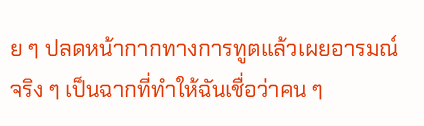ย ๆ ปลดหน้ากากทางการทูตแล้วเผยอารมณ์จริง ๆ เป็นฉากที่ทำให้ฉันเชื่อว่าคน ๆ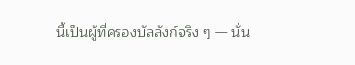นี้เป็นผู้ที่ครองบัลลังก์จริง ๆ — นั่น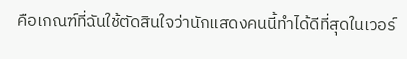คือเกณฑ์ที่ฉันใช้ตัดสินใจว่านักแสดงคนนี้ทำได้ดีที่สุดในเวอร์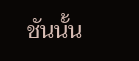ชันนั้น